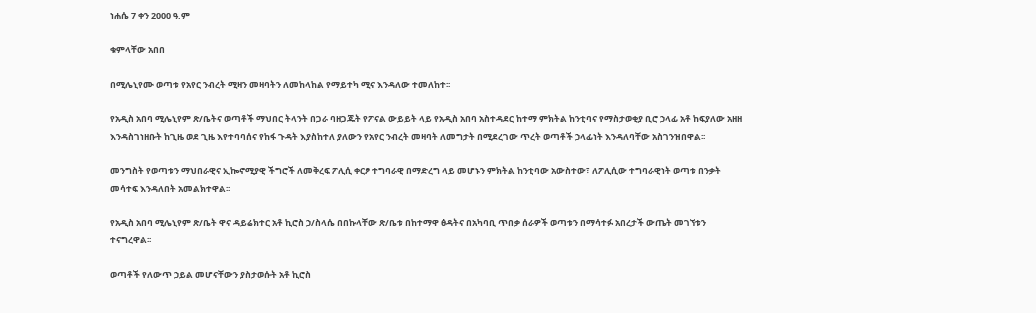ነሐሴ 7 ቀን 2000 ዓ.ም

ቁምላቸው አበበ

በሚሌኒየሙ ወጣቱ የአየር ንብረት ሚዛን መዛባትን ለመከላከል የማይተካ ሚና እንዳለው ተመለከተ፡፡

የአዲስ አበባ ሚሌኒየም ጽ/ቤትና ወጣቶች ማህበር ትላንት በጋራ ባዘጋጁት የፖናል ውይይት ላይ የአዲስ አበባ አስተዳደር ከተማ ምክትል ከንቲባና የማስታወቂያ ቢሮ ኃላፊ አቶ ከፍያለው አዘዘ እንዳስገነዘቡት ከጊዜ ወደ ጊዜ እየተባባሰና የከፋ ጉዳት እያስከተለ ያለውን የአየር ንብረት መዛባት ለመግታት በሚደረገው ጥረት ወጣቶች ኃላፊነት እንዳለባቸው አስገንዝበዋል፡፡

መንግስት የወጣቱን ማህበራዊና ኢኰኖሚያዊ ችግሮች ለመቅረፍ ፖሊሲ ቀርፆ ተግባራዊ በማድረግ ላይ መሆኑን ምክትል ከንቲባው አውስተው፣ ለፖሊሲው ተግባራዊነት ወጣቱ በንቃት መሳተፍ እንዳለበት አመልክተዋል፡፡

የአዲስ አበባ ሚሌኒየም ጽ/ቤት ዋና ዳይሬክተር አቶ ኪሮስ ኃ/ስላሴ በበኩላቸው ጽ/ቤቱ በከተማዋ ፅዳትና በአካባቢ ጥበቃ ሰራዎች ወጣቱን በማሳተፉ አበረታች ውጤት መገኘቱን ተናግረዋል፡፡

ወጣቶች የለውጥ ኃይል መሆናቸውን ያስታወሱት አቶ ኪሮስ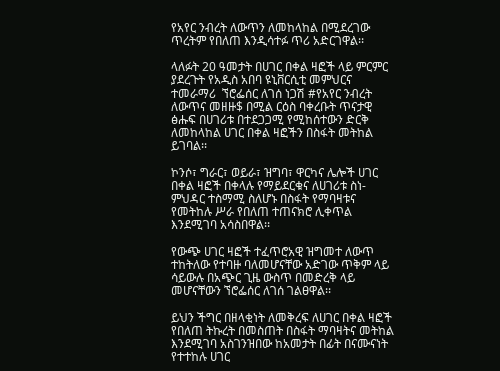የአየር ንብረት ለውጥን ለመከላከል በሚደረገው ጥረትም የበለጠ እንዲሳተፉ ጥሪ አድርገዋል፡፡

ላለፉት 20 ዓመታት በሀገር በቀል ዛፎች ላይ ምርምር ያደረጉት የአዲስ አበባ ዩኒቨርሲቲ መምህርና ተመራማሪ  ኘሮፌሰር ለገሰ ነጋሽ #የአየር ንብረት ለውጥና መዘዙ$ በሚል ርዕስ ባቀረቡት ጥናታዊ ፅሑፍ በሀገሪቱ በተደጋጋሚ የሚከሰተውን ድርቅ ለመከላከል ሀገር በቀል ዛፎችን በስፋት መትከል ይገባል፡፡

ኮንሶ፣ ግራር፣ ወይራ፣ ዝግባ፣ ዋርካና ሌሎች ሀገር በቀል ዛፎች በቀላሉ የማይደርቁና ለሀገሪቱ ስነ-ምህዳር ተስማሚ ስለሆኑ በስፋት የማባዛቱና የመትከሉ ሥራ የበለጠ ተጠናክሮ ሊቀጥል እንደሚገባ አሳስበዋል፡፡

የውጭ ሀገር ዛፎች ተፈጥሮአዊ ዝግመተ ለውጥ ተከትለው የተባዙ ባለመሆናቸው አድገው ጥቅም ላይ ሳይውሉ በአጭር ጊዜ ውስጥ በመድረቅ ላይ መሆናቸውን ኘሮፌሰር ለገሰ ገልፀዋል፡፡

ይህን ችግር በዘላቂነት ለመቅረፍ ለሀገር በቀል ዛፎች የበለጠ ትኩረት በመስጠት በስፋት ማባዛትና መትከል እንደሚገባ አስገንዝበው ከአመታት በፊት በናሙናነት የተተከሉ ሀገር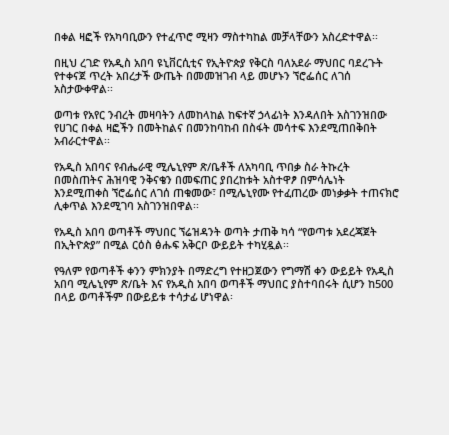በቀል ዛፎች የአካባቢውን የተፈጥሮ ሚዛን ማስተካከል መቻላቸውን አስረድተዋል፡፡

በዚህ ረገድ የአዲስ አበባ ዩኒቨርሲቲና የኢትዮጵያ የቅርስ ባለአደራ ማህበር ባደረጉት የተቀናጀ ጥረት አበረታች ውጤት በመመዝገብ ላይ መሆኑን ኘሮፌሰር ለገሰ አስታውቀዋል፡፡

ወጣቱ የአየር ንብረት መዛባትን ለመከላከል ከፍተኛ ኃላፊነት እንዳለበት አስገንዝበው የሀገር በቀል ዛፎችን በመትከልና በመንከባከብ በስፋት መሳተፍ እንደሚጠበቅበት አብራርተዋል፡፡

የአዲስ አበባና የብሔራዊ ሚሌኒየም ጽ/ቤቶች ለአካባቢ ጥበቃ ስራ ትኩረት በመስጠትና ሕዝባዊ ንቅናቄን በመፍጠር ያበረከቱት አስተዋፆ በምሳሌነት እንደሚጠቀስ ኘሮፌሰር ለገሰ ጠቁመው፣ በሚሌኒየሙ የተፈጠረው መነቃቃት ተጠናክሮ ሊቀጥል እንደሚገባ አስገንዝበዋል፡፡

የአዲስ አበባ ወጣቶች ማህበር ኘሬዝዳንት ወጣት ታጠቅ ካሳ “የወጣቱ አደረጃጀት በኢትዮጵያ” በሚል ርዕስ ፅሑፍ አቅርቦ ውይይት ተካሂዷል፡፡

የዓለም የወጣቶች ቀንን ምክንያት በማድረግ የተዘጋጀውን የግማሽ ቀን ውይይት የአዲስ አበባ ሚሌኒየም ጽ/ቤት እና የአዲስ አበባ ወጣቶች ማህበር ያስተባበሩት ሲሆን ከ500 በላይ ወጣቶችም በውይይቱ ተሳታፊ ሆነዋል፡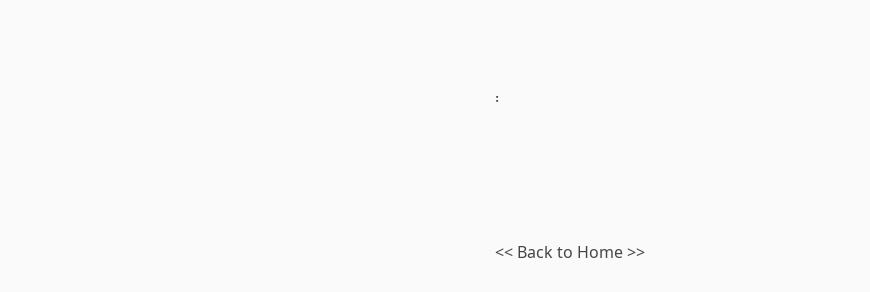፡







<< Back to Home >>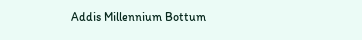Addis Millennium Bottum